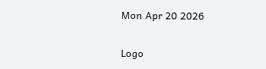Mon Apr 20 2026

Logo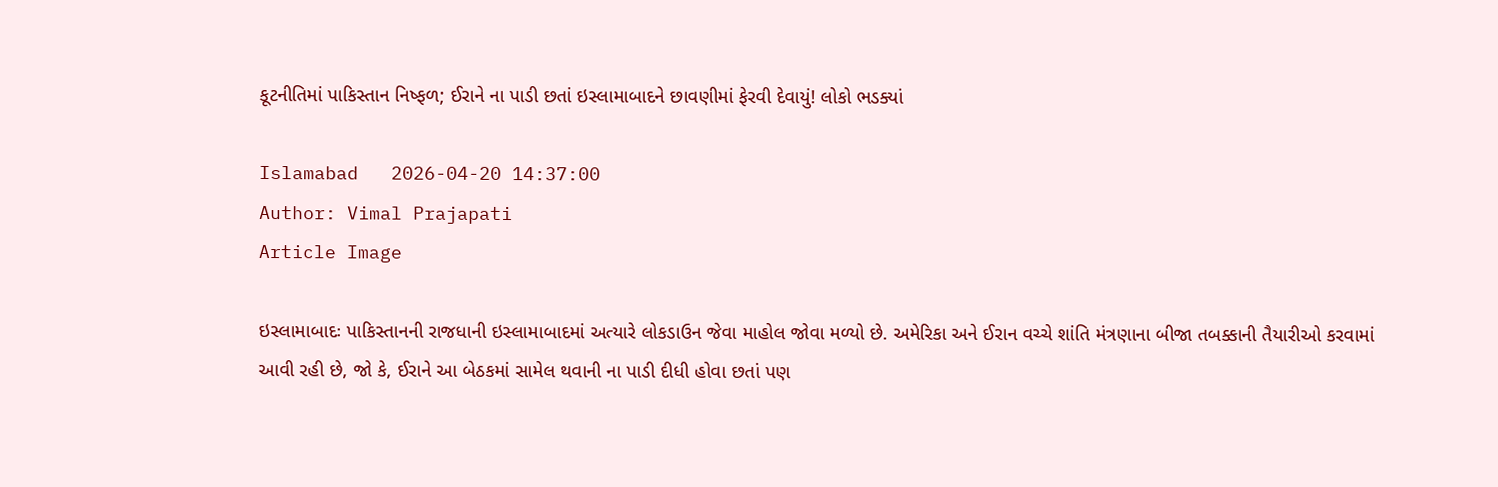કૂટનીતિમાં પાકિસ્તાન નિષ્ફળ; ઈરાને ના પાડી છતાં ઇસ્લામાબાદને છાવણીમાં ફેરવી દેવાયું! લોકો ભડક્યાં

Islamabad   2026-04-20 14:37:00
Author: Vimal Prajapati
Article Image

ઇસ્લામાબાદઃ પાકિસ્તાનની રાજધાની ઇસ્લામાબાદમાં અત્યારે લોકડાઉન જેવા માહોલ જોવા મળ્યો છે. અમેરિકા અને ઈરાન વચ્ચે શાંતિ મંત્રણાના બીજા તબક્કાની તૈયારીઓ કરવામાં આવી રહી છે, જો કે, ઈરાને આ બેઠકમાં સામેલ થવાની ના પાડી દીધી હોવા છતાં પણ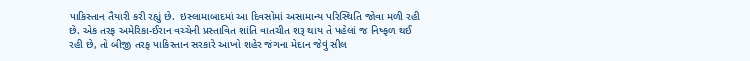પાકિસ્તાન તૈયારી કરી રહ્યું છે.  ઇસ્લામાબાદમાં આ દિવસોમાં અસામાન્ય પરિસ્થિતિ જોવા મળી રહી છે. એક તરફ અમેરિકા-ઈરાન વચ્ચેની પ્રસ્તાવિત શાંતિ વાતચીત શરૂ થાય તે પહેલાં જ નિષ્ફળ થઈ રહી છે, તો બીજી તરફ પાકિસ્તાન સરકારે આખો શહેર જંગના મેદાન જેવું સીલ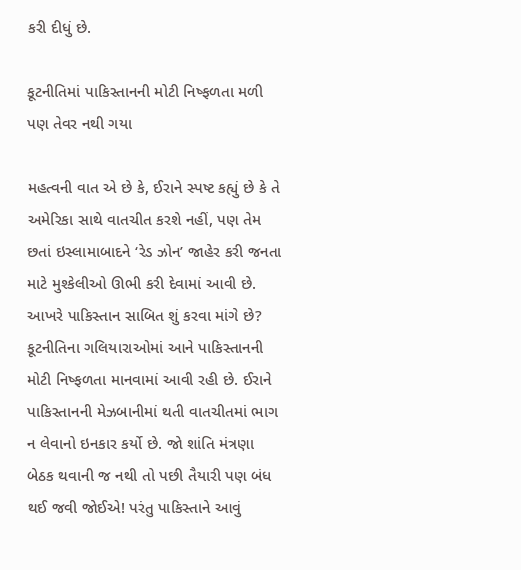કરી દીધું છે.

કૂટનીતિમાં પાકિસ્તાનની મોટી નિષ્ફળતા મળી પણ તેવર નથી ગયા

મહત્વની વાત એ છે કે, ઈરાને સ્પષ્ટ કહ્યું છે કે તે અમેરિકા સાથે વાતચીત કરશે નહીં, પણ તેમ છતાં ઇસ્લામાબાદને ‘રેડ ઝોન’ જાહેર કરી જનતા માટે મુશ્કેલીઓ ઊભી કરી દેવામાં આવી છે. આખરે પાકિસ્તાન સાબિત શું કરવા માંગે છે?  કૂટનીતિના ગલિયારાઓમાં આને પાકિસ્તાનની મોટી નિષ્ફળતા માનવામાં આવી રહી છે. ઈરાને પાકિસ્તાનની મેઝબાનીમાં થતી વાતચીતમાં ભાગ ન લેવાનો ઇનકાર કર્યો છે. જો શાંતિ મંત્રણા બેઠક થવાની જ નથી તો પછી તૈયારી પણ બંધ થઈ જવી જોઈએ! પરંતુ પાકિસ્તાને આવું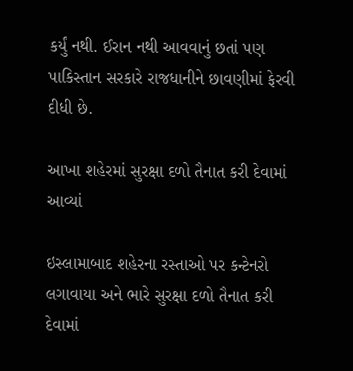કર્યું નથી. ઈરાન નથી આવવાનું છતાં પણ પાકિસ્તાન સરકારે રાજધાનીને છાવણીમાં ફેરવી દીધી છે.

આખા શહેરમાં સુરક્ષા દળો તૈનાત કરી દેવામાં આવ્યાં

ઇસ્લામાબાદ શહેરના રસ્તાઓ પર કન્ટેનરો લગાવાયા અને ભારે સુરક્ષા દળો તૈનાત કરી દેવામાં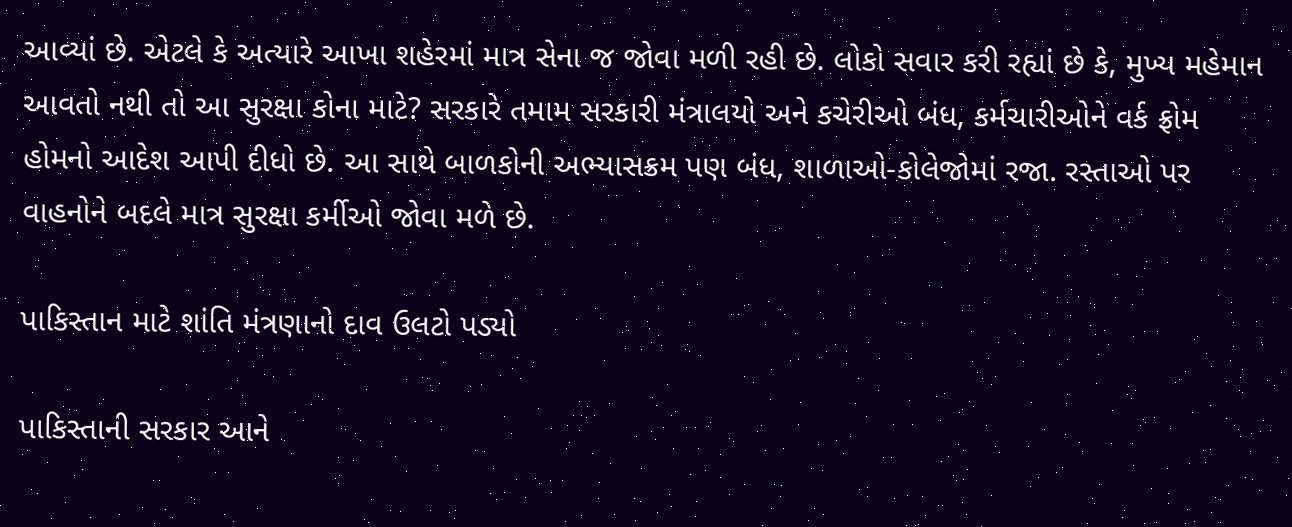આવ્યાં છે. એટલે કે અત્યારે આખા શહેરમાં માત્ર સેના જ જોવા મળી રહી છે. લોકો સવાર કરી રહ્યાં છે કે, મુખ્ય મહેમાન આવતો નથી તો આ સુરક્ષા કોના માટે? સરકારે તમામ સરકારી મંત્રાલયો અને કચેરીઓ બંધ, કર્મચારીઓને વર્ક ફ્રોમ હોમનો આદેશ આપી દીધો છે. આ સાથે બાળકોની અભ્યાસક્રમ પણ બંધ, શાળાઓ-કોલેજોમાં રજા. રસ્તાઓ પર વાહનોને બદલે માત્ર સુરક્ષા કર્મીઓ જોવા મળે છે.

પાકિસ્તાન માટે શાંતિ મંત્રણાનો દાવ ઉલટો પડ્યો

પાકિસ્તાની સરકાર આને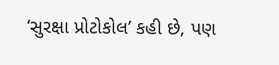‘સુરક્ષા પ્રોટોકોલ’ કહી છે, પણ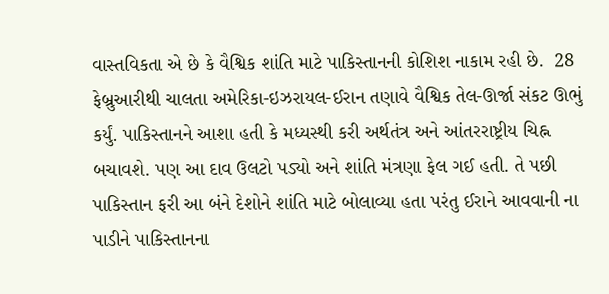વાસ્તવિકતા એ છે કે વૈશ્વિક શાંતિ માટે પાકિસ્તાનની કોશિશ નાકામ રહી છે.  28 ફેબ્રુઆરીથી ચાલતા અમેરિકા-ઇઝરાયલ-ઈરાન તણાવે વૈશ્વિક તેલ-ઊર્જા સંકટ ઊભું કર્યું. પાકિસ્તાનને આશા હતી કે મધ્યસ્થી કરી અર્થતંત્ર અને આંતરરાષ્ટ્રીય ચિહ્ન બચાવશે. પણ આ દાવ ઉલટો પડ્યો અને શાંતિ મંત્રણા ફેલ ગઈ હતી. તે પછી પાકિસ્તાન ફરી આ બંને દેશોને શાંતિ માટે બોલાવ્યા હતા પરંતુ ઈરાને આવવાની ના પાડીને પાકિસ્તાનના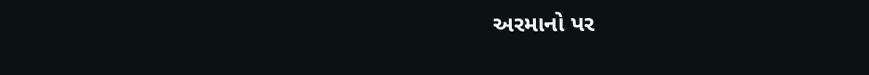અરમાનો પર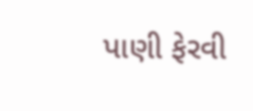પાણી ફેરવી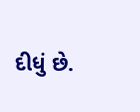દીધું છે.